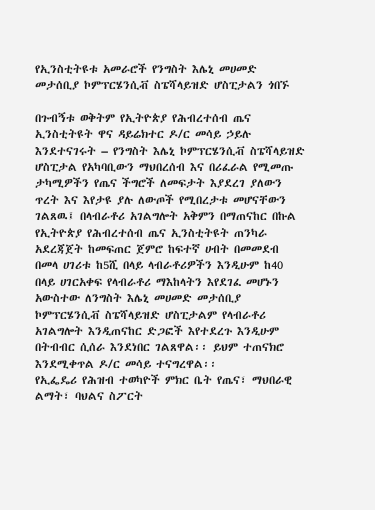የኢንስቲትዩቱ አመራሮች የንግስት እሌኒ መሀመድ መታሰቢያ ኮምፕርሄንሲቭ ስፔሻላይዝድ ሆስፒታልን ጎበኙ

በጉብኝቱ ወቅትም የኢትዮጵያ የሕብረተሰብ ጤና ኢንስቲትዩት ዋና ዳይሬክተር ዶ/ር መሳይ ኃይሉ እንደተናገሩት – የንግስት እሌኒ ኮምፕርሄንሲቭ ስፔሻላይዝድ ሆስፒታል የአካባቢውን ማህበረሰብ እና በሪፈራል የሚመጡ ታካሚዎችን የጤና ችግሮች ለመፍታት እያደረገ ያለውን ጥረት እና እየታዩ ያሉ ለውጦች የሚበረታቱ መሆናቸውን ገልጸዉ፤ በላብራቶሪ አገልግሎት አቅምን በማጠናከር በኩል የኢትዮጵያ የሕብረተሰብ ጤና ኢንስቲትዩት ጠንካራ አደረጃጀት ከመፍጠር ጀምሮ ከፍተኛ ሀብት በመመደብ በመላ ሀገሪቱ ከ5ሺ በላይ ላብራቶሪዎችን እንዲሁም ከ40 በላይ ሀገርአቀፍ የላብራቶሪ ማእከላትን እየደገፈ መሆኑን አውስተው ለንግስት እሌኒ መሀመድ መታሰቢያ ኮምፕርሄንሲቭ ስፔሻላይዝድ ሆስፒታልም የላብራቶሪ አገልግሎት እንዲጠናከር ድጋፎች እየተደረጉ እንዲሁም በትብብር ሲሰራ እንደነበር ገልጸዋል፡፡ ይህም ተጠናክሮ እንደሚቀጥል ዶ/ር መሳይ ተናግረዋል፡፡
የኢፌዴሪ የሕዝብ ተወካዮች ምክር ቤት የጤና፣ ማህበራዊ ልማት፣ ባህልና ስፖርት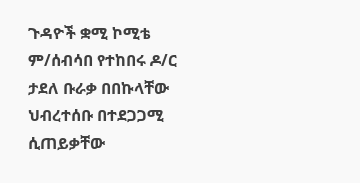ጉዳዮች ቋሚ ኮሚቴ ም/ሰብሳበ የተከበሩ ዶ/ር ታደለ ቡራቃ በበኩላቸው ህብረተሰቡ በተደጋጋሚ ሲጠይቃቸው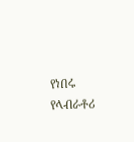የነበሩ የላብራቶሪ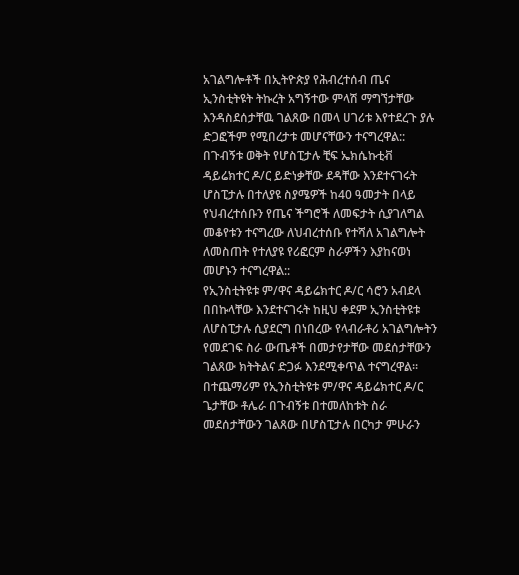አገልግሎቶች በኢትዮጵያ የሕብረተሰብ ጤና ኢንስቲትዩት ትኩረት አግኝተው ምላሽ ማግኘታቸው እንዳስደሰታቸዉ ገልጸው በመላ ሀገሪቱ እየተደረጉ ያሉ ድጋፎችም የሚበረታቱ መሆናቸውን ተናግረዋል::
በጉብኝቱ ወቅት የሆስፒታሉ ቺፍ ኤክሴኩቲቭ ዳይሬክተር ዶ/ር ይድነቃቸው ደዳቸው እንደተናገሩት ሆስፒታሉ በተለያዩ ስያሜዎች ከ40 ዓመታት በላይ የህብረተሰቡን የጤና ችግሮች ለመፍታት ሲያገለግል መቆየቱን ተናግረው ለህብረተሰቡ የተሻለ አገልግሎት ለመስጠት የተለያዩ የሪፎርም ስራዎችን እያከናወነ መሆኑን ተናግረዋል::
የኢንስቲትዩቱ ም/ዋና ዳይሬክተር ዶ/ር ሳሮን አብደላ በበኩላቸው እንደተናገሩት ከዚህ ቀደም ኢንስቲትዩቱ ለሆስፒታሉ ሲያደርግ በነበረው የላብራቶሪ አገልግሎትን የመደገፍ ስራ ውጤቶች በመታየታቸው መደሰታቸውን ገልጸው ክትትልና ድጋፉ እንደሚቀጥል ተናግረዋል፡፡
በተጨማሪም የኢንስቲትዩቱ ም/ዋና ዳይሬክተር ዶ/ር ጌታቸው ቶሌራ በጉብኝቱ በተመለከቱት ስራ መደሰታቸውን ገልጸው በሆስፒታሉ በርካታ ምሁራን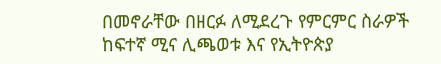በመኖራቸው በዘርፉ ለሚደረጉ የምርምር ስራዎች ከፍተኛ ሚና ሊጫወቱ እና የኢትዮጵያ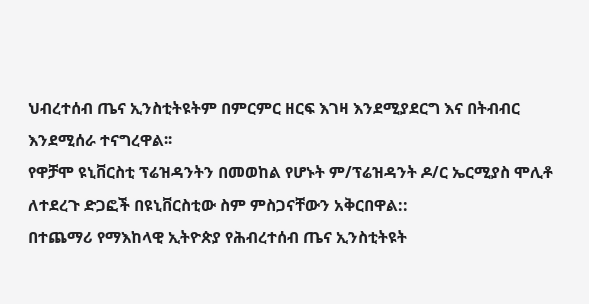ህብረተሰብ ጤና ኢንስቲትዩትም በምርምር ዘርፍ እገዛ እንደሚያደርግ እና በትብብር እንደሚሰራ ተናግረዋል፡፡
የዋቻሞ ዩኒቨርስቲ ፕሬዝዳንትን በመወከል የሆኑት ም/ፕሬዝዳንት ዶ/ር ኤርሚያስ ሞሊቶ ለተደረጉ ድጋፎች በዩኒቨርስቲው ስም ምስጋናቸውን አቅርበዋል::
በተጨማሪ የማእከላዊ ኢትዮጵያ የሕብረተሰብ ጤና ኢንስቲትዩት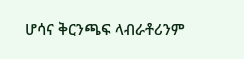ሆሳና ቅርንጫፍ ላብራቶሪንም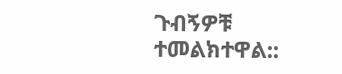ጉብኝዎቹ ተመልክተዋል::